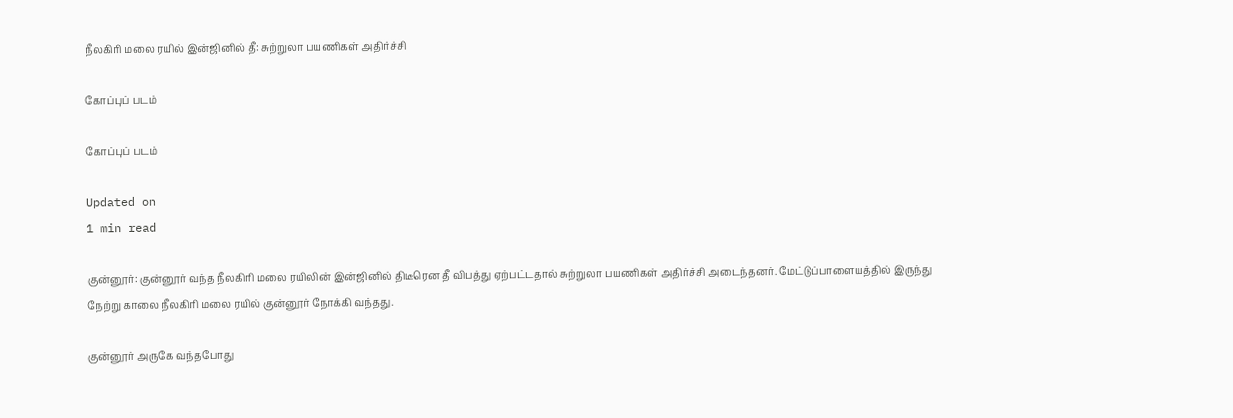நீலகிரி மலை ரயில் இன்ஜினில் தீ: சுற்றுலா பயணிகள் அதிர்ச்சி

கோப்புப் படம்

கோப்புப் படம்

Updated on
1 min read

குன்னூர்: குன்னூர் வந்த நீலகிரி மலை ரயிலின் இன்ஜினில் திடீரென தீ விபத்து ஏற்பட்டதால் சுற்றுலா பயணிகள் அதிர்ச்சி அடைந்தனர். மேட்டுப்பாளையத்தில் இருந்து நேற்று காலை நீலகிரி மலை ரயில் குன்னூர் நோக்கி வந்தது.

குன்னூர் அருகே வந்தபோது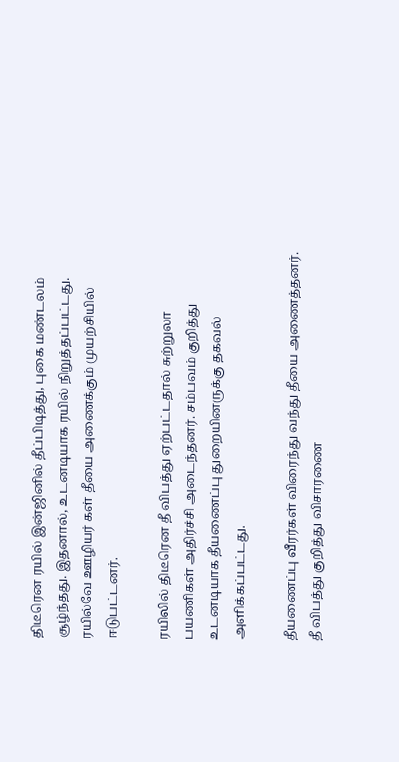திடீரென ரயில் இன்ஜினில் தீப்பிடித்து, புகை மண்டலம் சூழ்ந்தது. இதனால், உடனடியாக ரயில் நிறுத்தப்பட்டது. ரயில்வே ஊழியர் கள் தீயை அணைக்கும் முயற்சியில் ஈடுபட்டனர்.

ரயிலில் திடீரென தீ விபத்து ஏற்பட்டதால் சுற்றுலா பயணிகள் அதிர்ச்சி அடைந்தனர். சம்பவம் குறித்து உடனடியாக தீயணைப்பு துறையினருக்கு தகவல் அளிக்கப்பட்டது.

தீயணைப்பு வீரர்கள் விரைந்து வந்து தீயை அணைத்தனர். தீ விபத்து குறித்து விசாரணை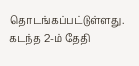தொடங்கப்பட்டுள்ளது. கடந்த 2-ம் தேதி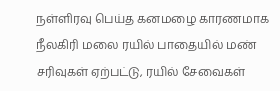நள்ளிரவு பெய்த கனமழை காரணமாக நீலகிரி மலை ரயில் பாதையில் மண் சரிவுகள் ஏற்பட்டு, ரயில் சேவைகள்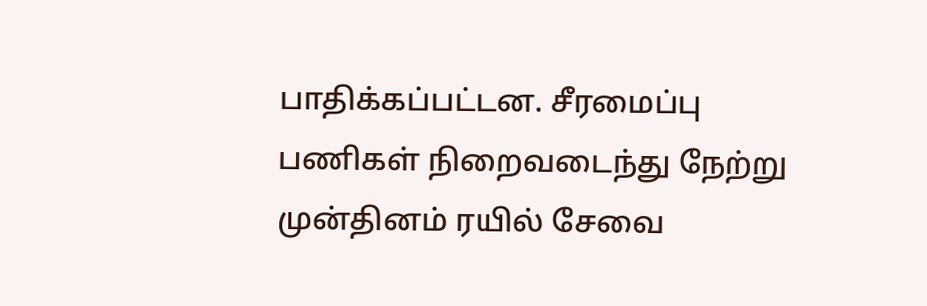பாதிக்கப்பட்டன. சீரமைப்பு பணிகள் நிறைவடைந்து நேற்று முன்தினம் ரயில் சேவை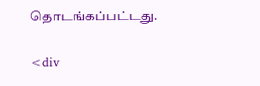தொடங்கப்பட்டது.

<div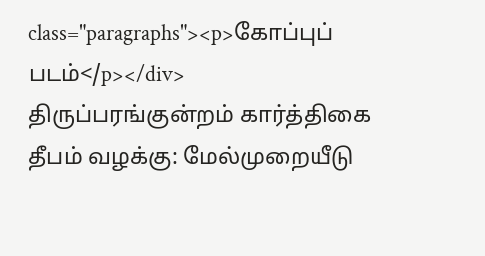class="paragraphs"><p>கோப்புப் படம்</p></div>
திருப்பரங்குன்றம் கார்த்திகை தீபம் வழக்கு: மேல்முறையீடு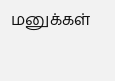மனுக்கள்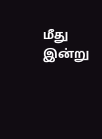மீது இன்று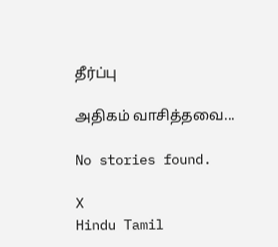தீர்ப்பு

அதிகம் வாசித்தவை...

No stories found.

X
Hindu Tamil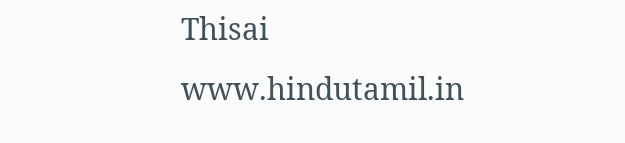Thisai
www.hindutamil.in